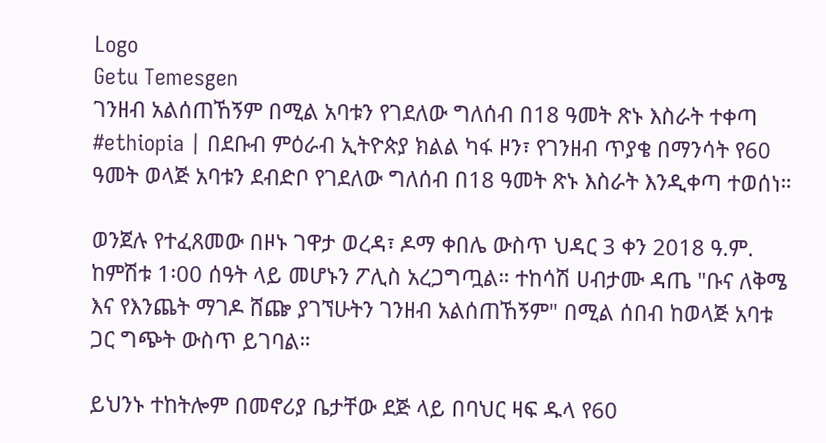Logo
Getu Temesgen
ገንዘብ አልሰጠኸኝም በሚል አባቱን የገደለው ግለሰብ በ18 ዓመት ጽኑ እስራት ተቀጣ
#ethiopia | በደቡብ ምዕራብ ኢትዮጵያ ክልል ካፋ ዞን፣ የገንዘብ ጥያቄ በማንሳት የ60 ዓመት ወላጅ አባቱን ደብድቦ የገደለው ግለሰብ በ18 ዓመት ጽኑ እስራት እንዲቀጣ ተወሰነ።

ወንጀሉ የተፈጸመው በዞኑ ገዋታ ወረዳ፣ ዶማ ቀበሌ ውስጥ ህዳር 3 ቀን 2018 ዓ.ም. ከምሽቱ 1፡00 ሰዓት ላይ መሆኑን ፖሊስ አረጋግጧል። ተከሳሽ ሀብታሙ ዳጤ "ቡና ለቅሜ እና የእንጨት ማገዶ ሸጬ ያገኘሁትን ገንዘብ አልሰጠኸኝም" በሚል ሰበብ ከወላጅ አባቱ ጋር ግጭት ውስጥ ይገባል።

ይህንኑ ተከትሎም በመኖሪያ ቤታቸው ደጅ ላይ በባህር ዛፍ ዱላ የ60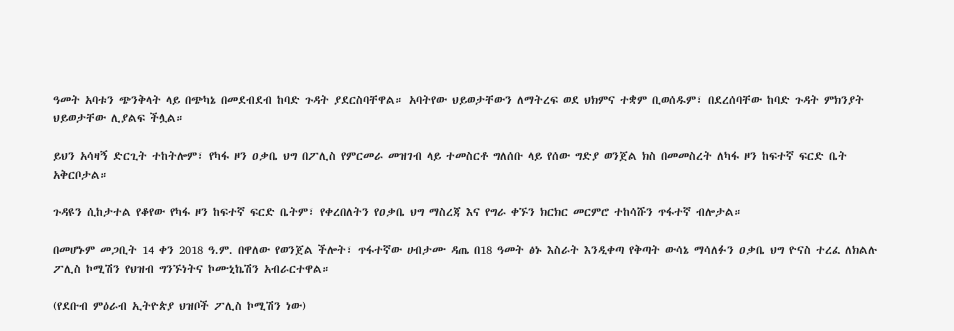ዓመት አባቱን ጭንቅላት ላይ በጭካኔ በመደብደብ ከባድ ጉዳት ያደርስባቸዋል። አባትየው ህይወታቸውን ለማትረፍ ወደ ህክምና ተቋም ቢወሰዱም፣ በደረሰባቸው ከባድ ጉዳት ምክንያት ህይወታቸው ሊያልፍ ችሏል።

ይህን አሳዛኝ ድርጊት ተከትሎም፣ የካፋ ዞን ዐቃቤ ህግ በፖሊስ የምርመራ መዝገብ ላይ ተመስርቶ ግለሰቡ ላይ የሰው ግድያ ወንጀል ክስ በመመስረት ለካፋ ዞን ከፍተኛ ፍርድ ቤት አቅርቦታል።

ጉዳዩን ሲከታተል የቆየው የካፋ ዞን ከፍተኛ ፍርድ ቤትም፣ የቀረበለትን የዐቃቤ ህግ ማስረጃ እና የግራ ቀኙን ክርክር መርምሮ ተከሳሹን ጥፋተኛ ብሎታል።

በመሆኑም መጋቢት 14 ቀን 2018 ዓ.ም. በዋለው የወንጀል ችሎት፣ ጥፋተኛው ሀብታሙ ዳጤ በ18 ዓመት ፅኑ እስራት እንዲቀጣ የቅጣት ውሳኔ ማሳለፉን ዐቃቤ ህግ ዮናስ ተረፈ ለክልሉ ፖሊስ ኮሚሽን የህዝብ ግንኙነትና ኮሙኒኬሽን አብራርተዋል።

(የደቡብ ምዕራብ ኢትዮጵያ ህዝቦች ፖሊስ ኮሚሽን ነው)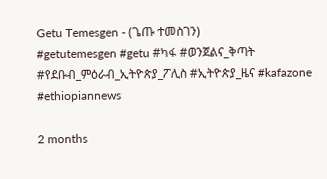Getu Temesgen - (ጌጡ ተመስገን)
#getutemesgen #getu #ካፋ #ወንጀልና_ቅጣት #የደቡብ_ምዕራብ_ኢትዮጵያ_ፖሊስ #ኢትዮጵያ_ዜና #kafazone #ethiopiannews

2 months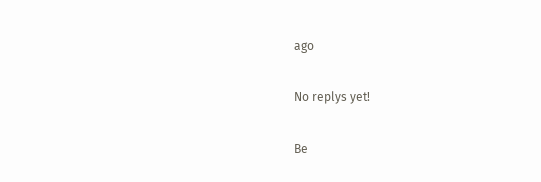ago

No replys yet!

Be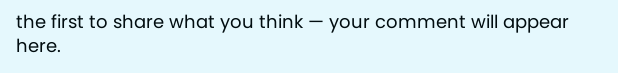the first to share what you think — your comment will appear here.